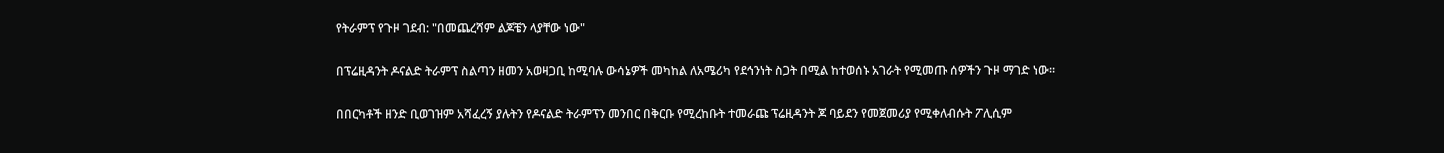የትራምፕ የጉዞ ገደብ: "በመጨረሻም ልጆቼን ላያቸው ነው"

በፕሬዚዳንት ዶናልድ ትራምፕ ስልጣን ዘመን አወዛጋቢ ከሚባሉ ውሳኔዎች መካከል ለአሜሪካ የደኅንነት ስጋት በሚል ከተወሰኑ አገራት የሚመጡ ሰዎችን ጉዞ ማገድ ነው።

በበርካቶች ዘንድ ቢወገዝም አሻፈረኝ ያሉትን የዶናልድ ትራምፕን መንበር በቅርቡ የሚረከቡት ተመራጩ ፕሬዚዳንት ጆ ባይደን የመጀመሪያ የሚቀለብሱት ፖሊሲም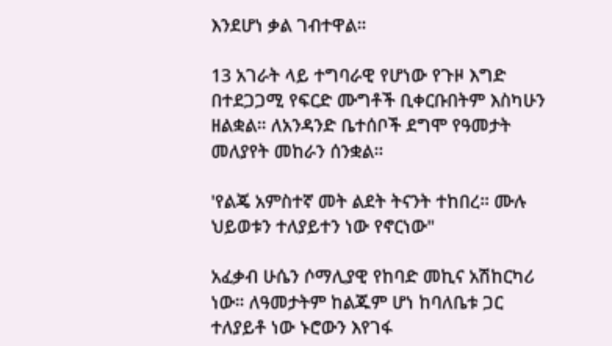እንደሆነ ቃል ገብተዋል።

13 አገራት ላይ ተግባራዊ የሆነው የጉዞ እግድ በተደጋጋሚ የፍርድ ሙግቶች ቢቀርቡበትም እስካሁን ዘልቋል። ለአንዳንድ ቤተሰቦች ደግሞ የዓመታት መለያየት መከራን ሰንቋል።

'የልጄ አምስተኛ መት ልደት ትናንት ተከበረ። ሙሉ ህይወቱን ተለያይተን ነው የኖርነው"

አፈቃብ ሁሴን ሶማሊያዊ የከባድ መኪና አሽከርካሪ ነው። ለዓመታትም ከልጁም ሆነ ከባለቤቱ ጋር ተለያይቶ ነው ኑሮውን እየገፋ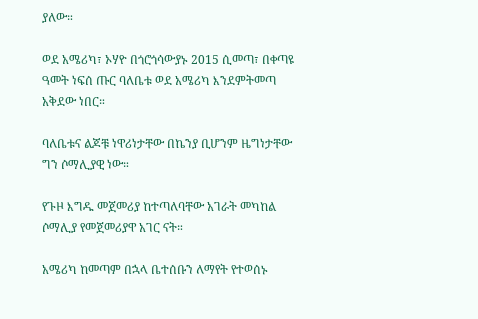ያለው።

ወደ አሜሪካ፣ ኦሃዮ በጎሮጎሳውያኑ 2015 ሲመጣ፣ በቀጣዩ ዓመት ነፍሰ ጡር ባለቤቱ ወደ አሜሪካ እንደምትመጣ አቅደው ነበር።

ባለቤቱና ልጆቹ ነዋሪነታቸው በኬንያ ቢሆንም ዜግነታቸው ግን ሶማሊያዊ ነው።

የጉዞ እግዱ መጀመሪያ ከተጣለባቸው አገራት መካከል ሶማሊያ የመጀመሪያዋ አገር ናት።

አሜሪካ ከመጣም በኋላ ቤተሰቡን ለማየት የተወሰኑ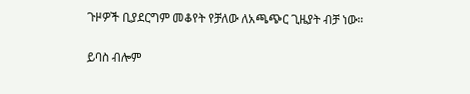ጉዞዎች ቢያደርግም መቆየት የቻለው ለአጫጭር ጊዜያት ብቻ ነው።

ይባስ ብሎም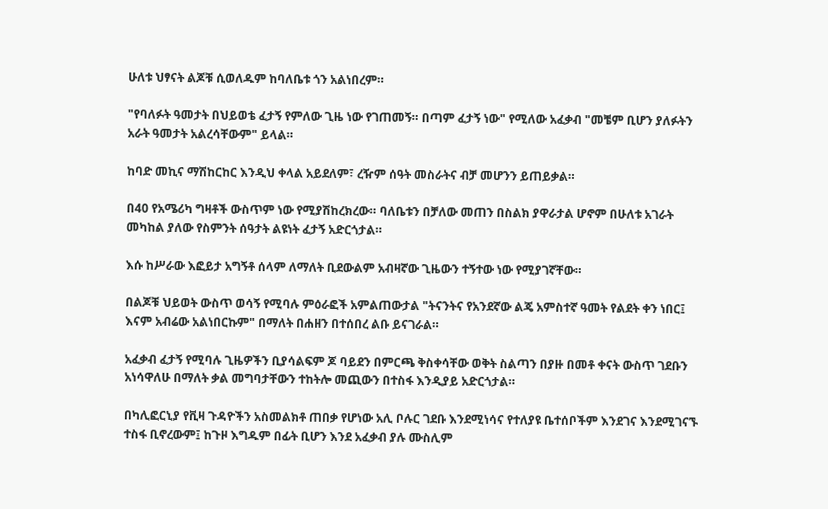ሁለቱ ህፃናት ልጆቹ ሲወለዱም ከባለቤቱ ጎን አልነበረም።

"የባለፉት ዓመታት በህይወቴ ፈታኝ የምለው ጊዜ ነው የገጠመኝ። በጣም ፈታኝ ነው" የሚለው አፈቃብ "መቼም ቢሆን ያለፉትን አራት ዓመታት አልረሳቸውም" ይላል።

ከባድ መኪና ማሽከርከር እንዲህ ቀላል አይደለም፣ ረዥም ሰዓት መስራትና ብቻ መሆንን ይጠይቃል።

በ40 የአሜሪካ ግዛቶች ውስጥም ነው የሚያሽከረክረው። ባለቤቱን በቻለው መጠን በስልክ ያዋራታል ሆኖም በሁለቱ አገራት መካከል ያለው የስምንት ሰዓታት ልዩነት ፈታኝ አድርጎታል።

እሱ ከሥራው እፎይታ አግኝቶ ሰላም ለማለት ቢደውልም አብዛኛው ጊዜውን ተኝተው ነው የሚያገኛቸው።

በልጆቹ ህይወት ውስጥ ወሳኝ የሚባሉ ምዕራፎች አምልጠውታል "ትናንትና የአንደኛው ልጄ አምስተኛ ዓመት የልደት ቀን ነበር፤ እናም አብሬው አልነበርኩም" በማለት በሐዘን በተሰበረ ልቡ ይናገራል።

አፈቃብ ፈታኝ የሚባሉ ጊዜዎችን ቢያሳልፍም ጆ ባይደን በምርጫ ቅስቀሳቸው ወቅት ስልጣን በያዙ በመቶ ቀናት ውስጥ ገደቡን አነሳዋለሁ በማለት ቃል መግባታቸውን ተከትሎ መጪውን በተስፋ እንዲያይ አድርጎታል።

በካሊፎርኒያ የቪዛ ጉዳዮችን አስመልክቶ ጠበቃ የሆነው አሊ ቦሉር ገደቡ እንደሚነሳና የተለያዩ ቤተሰቦችም እንደገና እንደሚገናኙ ተስፋ ቢኖረውም፤ ከጉዞ እግዱም በፊት ቢሆን እንደ አፈቃብ ያሉ ሙስሊም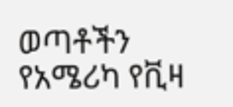ወጣቶችን የአሜሪካ የቪዛ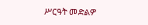ሥርዓት መድልዎ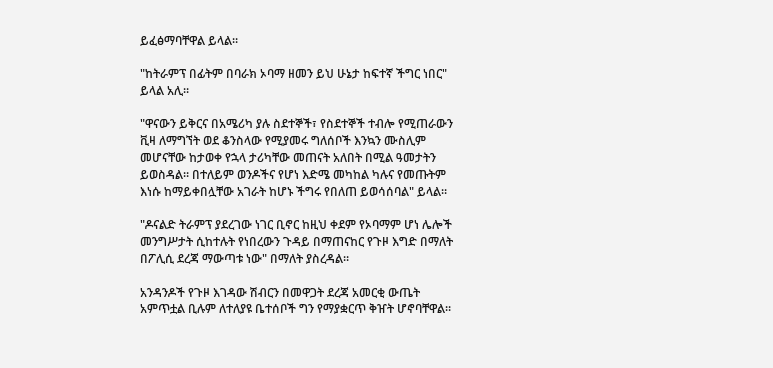ይፈፅማባቸዋል ይላል።

"ከትራምፕ በፊትም በባራክ ኦባማ ዘመን ይህ ሁኔታ ከፍተኛ ችግር ነበር" ይላል አሊ።

"ዋናውን ይቅርና በአሜሪካ ያሉ ስደተኞች፣ የስደተኞች ተብሎ የሚጠራውን ቪዛ ለማግኘት ወደ ቆንስላው የሚያመሩ ግለሰቦች እንኳን ሙስሊም መሆናቸው ከታወቀ የኋላ ታሪካቸው መጠናት አለበት በሚል ዓመታትን ይወስዳል። በተለይም ወንዶችና የሆነ እድሜ መካከል ካሉና የመጡትም እነሱ ከማይቀበሏቸው አገራት ከሆኑ ችግሩ የበለጠ ይወሳሰባል" ይላል።

"ዶናልድ ትራምፕ ያደረገው ነገር ቢኖር ከዚህ ቀደም የኦባማም ሆነ ሌሎች መንግሥታት ሲከተሉት የነበረውን ጉዳይ በማጠናከር የጉዞ እግድ በማለት በፖሊሲ ደረጃ ማውጣቱ ነው" በማለት ያስረዳል።

አንዳንዶች የጉዞ እገዳው ሽብርን በመዋጋት ደረጃ አመርቂ ውጤት አምጥቷል ቢሉም ለተለያዩ ቤተሰቦች ግን የማያቋርጥ ቅዠት ሆኖባቸዋል።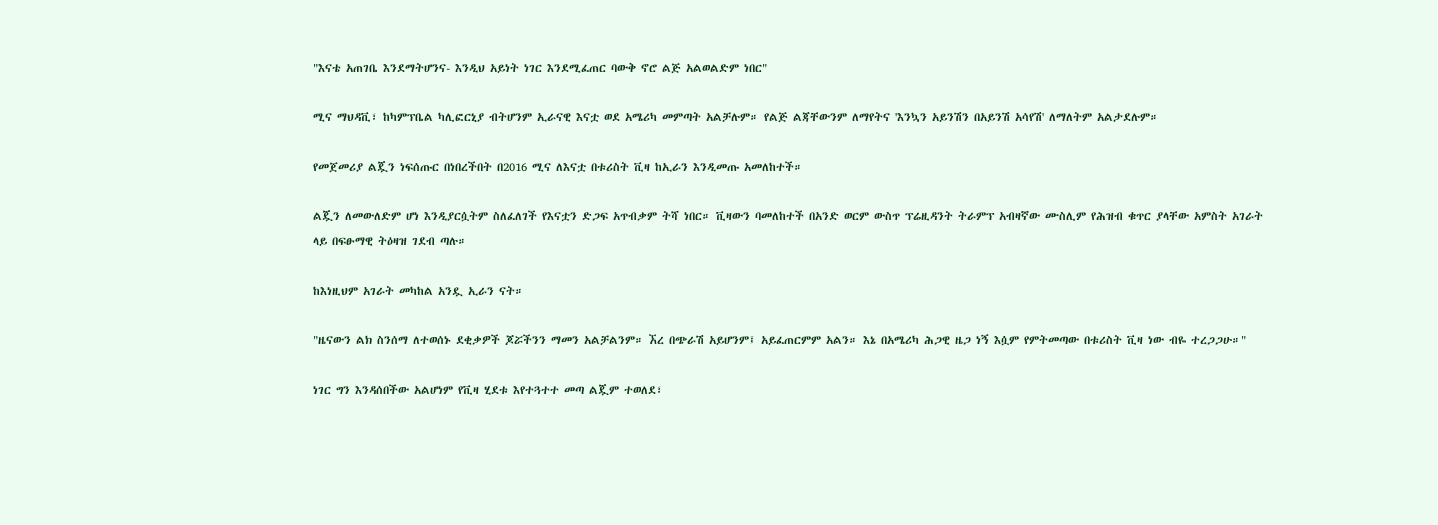"እናቴ አጠገቤ እንደማትሆንና- እንዲህ አይነት ነገር እንደሚፈጠር ባውቅ ኖሮ ልጅ አልወልድም ነበር"

ሚና ማህዳቪ፣ ከካምፕቤል ካሊፎርኒያ ብትሆንም ኢራናዊ እናቷ ወደ አሜሪካ መምጣት አልቻሉም። የልጅ ልጃቸውንም ለማየትና 'እንኳን አይንሽን በአይንሽ አሳየሽ' ለማለትም አልታደሉም።

የመጀመሪያ ልጇን ነፍሰጡር በነበረችበት በ2016 ሚና ለእናቷ በቱሪስት ቪዛ ከኢራን እንዲመጡ አመለከተች።

ልጇን ለመውለድም ሆነ እንዲያርሷትም ስለፈለገች የእናቷን ድጋፍ አጥብቃም ትሻ ነበር። ቪዛውን ባመለከተች በአንድ ወርም ውስጥ ፕሬዚዳንት ትራምፕ አብዛኛው ሙስሊም የሕዝብ ቁጥር ያላቸው አምስት አገራት ላይ በፍፁማዊ ትዕዛዝ ገደብ ጣሉ።

ከእነዚህም አገራት መካከል አንዷ ኢራን ናት።

"ዜናውን ልክ ስንሰማ ለተወሰኑ ደቂቃዎች ጆሯችንን ማመን አልቻልንም። ኧረ በጭራሽ አይሆንም፤ አይፈጠርምም አልን። እኔ በአሜሪካ ሕጋዊ ዜጋ ነኝ እሷም የምትመጣው በቱሪስት ቪዛ ነው ብዬ ተረጋጋሁ።"

ነገር ግን እንዳሰበችው አልሆነም የቪዛ ሂደቱ እየተጓተተ መጣ ልጇም ተወለደ፣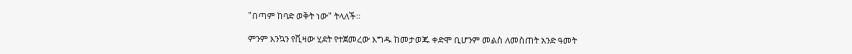"በጣም ከባድ ወቅት ነው" ትላለች።

ምንም እንኳን የቪዛው ሂደት የተጀመረው እግዱ ከመታወጁ ቀድሞ ቢሆንም መልስ ለመስጠት አንድ ዓመት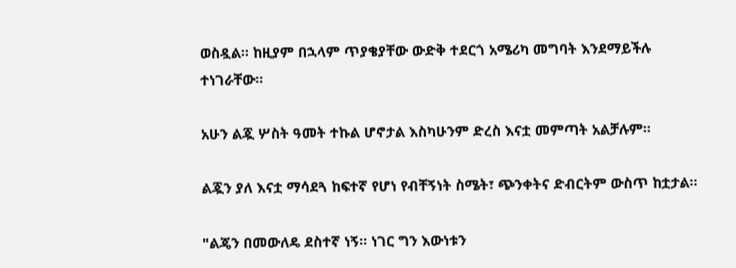ወስዷል። ከዚያም በኋላም ጥያቄያቸው ውድቅ ተደርጎ አሜሪካ መግባት እንደማይችሉ ተነገራቸው።

አሁን ልጇ ሦስት ዓመት ተኩል ሆኖታል እስካሁንም ድረስ እናቷ መምጣት አልቻሉም።

ልጇን ያለ እናቷ ማሳደጓ ከፍተኛ የሆነ የብቸኝነት ስሜት፣ ጭንቀትና ድብርትም ውስጥ ከቷታል።

"ልጄን በመውለዴ ደስተኛ ነኝ። ነገር ግን እውነቱን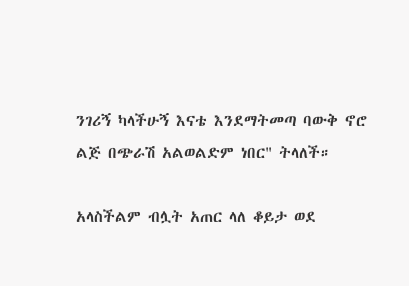ንገሪኝ ካላችሁኝ እናቴ እንደማትመጣ ባውቅ ኖሮ ልጅ በጭራሽ አልወልድም ነበር" ትላለች።

አላስችልም ብሏት አጠር ላለ ቆይታ ወደ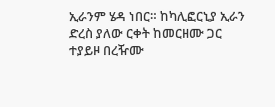ኢራንም ሄዳ ነበር። ከካሊፎርኒያ ኢራን ድረስ ያለው ርቀት ከመርዘሙ ጋር ተያይዞ በረዥሙ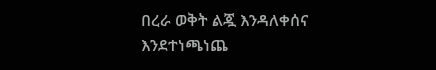በረራ ወቅት ልጇ እንዳለቀሰና እንደተነጫነጨ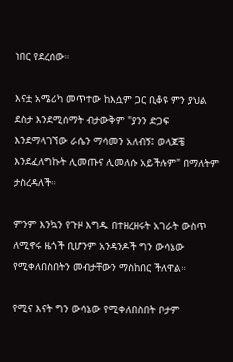ነበር የደረሰው።

እናቷ አሜሪካ መጥተው ከእሷም ጋር ቢቆዩ ምን ያህል ደስታ እንደሚሰማት ብታውቅም "ያንን ድጋፍ እንደማላገኘው ራሴን ማሳመን አለብኝ፤ ወላጆቼ እንደፈለግኩት ሊመጡና ሊመለሱ አይችሉም" በማለትም ታስረዳለች።

ምንም እንኳን የጉዞ እግዱ በተዘረዘሩት አገራት ውስጥ ለሚኖሩ ዜጎች ቢሆንም አንዳንዶች ግን ውሳኔው የሚቀለበስበትን መብታቸውን ማስከበር ችለዋል።

የሚና እናት ግን ውሳኔው የሚቀለበስበት ቦታም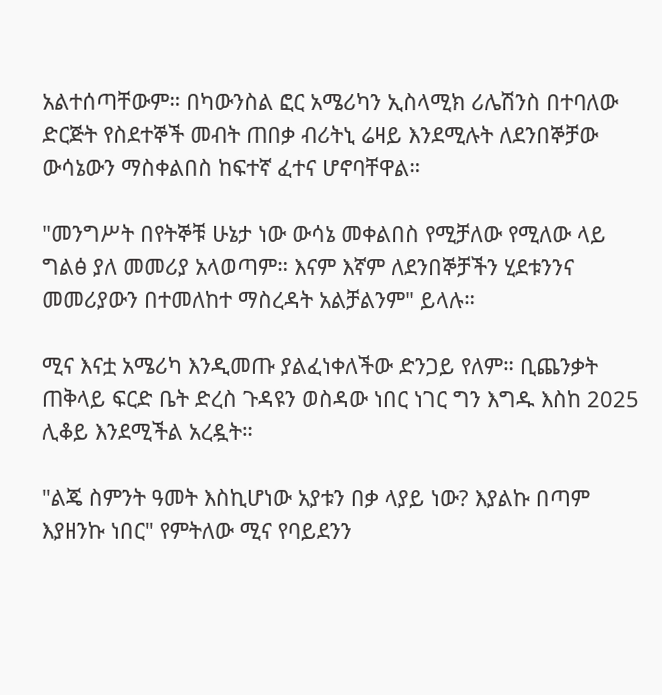አልተሰጣቸውም። በካውንስል ፎር አሜሪካን ኢስላሚክ ሪሌሽንስ በተባለው ድርጅት የስደተኞች መብት ጠበቃ ብሪትኒ ሬዛይ እንደሚሉት ለደንበኞቻው ውሳኔውን ማስቀልበስ ከፍተኛ ፈተና ሆኖባቸዋል።

"መንግሥት በየትኞቹ ሁኔታ ነው ውሳኔ መቀልበስ የሚቻለው የሚለው ላይ ግልፅ ያለ መመሪያ አላወጣም። እናም እኛም ለደንበኞቻችን ሂደቱንንና መመሪያውን በተመለከተ ማስረዳት አልቻልንም" ይላሉ።

ሚና እናቷ አሜሪካ እንዲመጡ ያልፈነቀለችው ድንጋይ የለም። ቢጨንቃት ጠቅላይ ፍርድ ቤት ድረስ ጉዳዩን ወስዳው ነበር ነገር ግን እግዱ እስከ 2025 ሊቆይ እንደሚችል አረዷት።

"ልጄ ስምንት ዓመት እስኪሆነው አያቱን በቃ ላያይ ነው? እያልኩ በጣም እያዘንኩ ነበር" የምትለው ሚና የባይደንን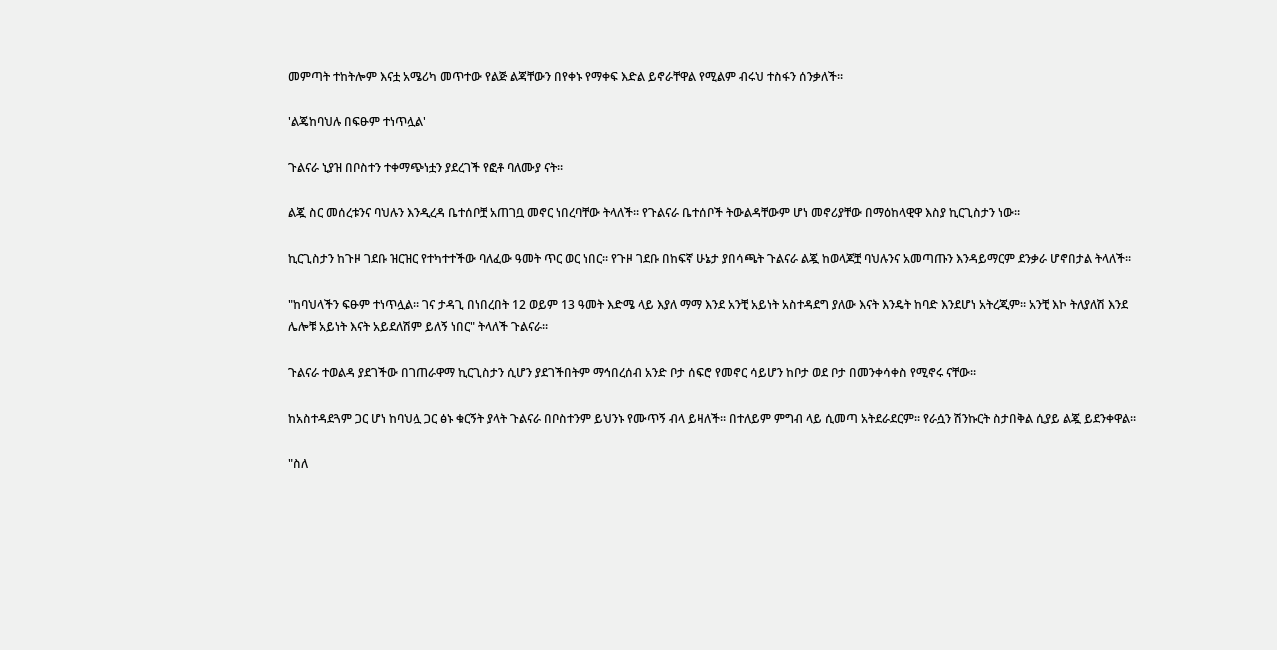መምጣት ተከትሎም እናቷ አሜሪካ መጥተው የልጅ ልጃቸውን በየቀኑ የማቀፍ እድል ይኖራቸዋል የሚልም ብሩህ ተስፋን ሰንቃለች።

'ልጄከባህሉ በፍፁም ተነጥሏል'

ጉልናራ ኒያዝ በቦስተን ተቀማጭነቷን ያደረገች የፎቶ ባለሙያ ናት።

ልጇ ስር መሰረቱንና ባህሉን እንዲረዳ ቤተሰቦቿ አጠገቧ መኖር ነበረባቸው ትላለች። የጉልናራ ቤተሰቦች ትውልዳቸውም ሆነ መኖሪያቸው በማዕከላዊዋ እስያ ኪርጊስታን ነው።

ኪርጊስታን ከጉዞ ገደቡ ዝርዝር የተካተተችው ባለፈው ዓመት ጥር ወር ነበር። የጉዞ ገደቡ በከፍኛ ሁኔታ ያበሳጫት ጉልናራ ልጇ ከወላጆቿ ባህሉንና አመጣጡን እንዳይማርም ደንቃራ ሆኖበታል ትላለች።

"ከባህላችን ፍፁም ተነጥሏል። ገና ታዳጊ በነበረበት 12 ወይም 13 ዓመት እድሜ ላይ እያለ ማማ እንደ አንቺ አይነት አስተዳደግ ያለው እናት እንዴት ከባድ እንደሆነ አትረጂም። አንቺ እኮ ትለያለሽ እንደ ሌሎቹ አይነት እናት አይደለሽም ይለኝ ነበር" ትላለች ጉልናራ።

ጉልናራ ተወልዳ ያደገችው በገጠራዋማ ኪርጊስታን ሲሆን ያደገችበትም ማኅበረሰብ አንድ ቦታ ሰፍሮ የመኖር ሳይሆን ከቦታ ወደ ቦታ በመንቀሳቀስ የሚኖሩ ናቸው።

ከአስተዳደጓም ጋር ሆነ ከባህሏ ጋር ፅኑ ቁርኝት ያላት ጉልናራ በቦስተንም ይህንኑ የሙጥኝ ብላ ይዛለች። በተለይም ምግብ ላይ ሲመጣ አትደራደርም። የራሷን ሽንኩርት ስታበቅል ሲያይ ልጇ ይደንቀዋል።

"ስለ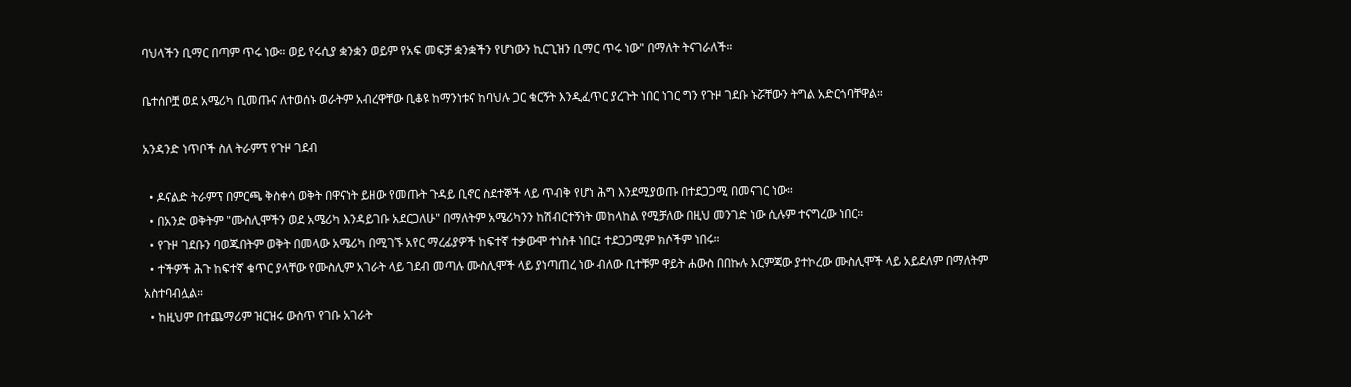ባህላችን ቢማር በጣም ጥሩ ነው። ወይ የሩሲያ ቋንቋን ወይም የአፍ መፍቻ ቋንቋችን የሆነውን ኪርጊዝን ቢማር ጥሩ ነው" በማለት ትናገራለች።

ቤተሰቦቿ ወደ አሜሪካ ቢመጡና ለተወሰኑ ወራትም አብረዋቸው ቢቆዩ ከማንነቱና ከባህሉ ጋር ቁርኝት እንዲፈጥር ያረጉት ነበር ነገር ግን የጉዞ ገደቡ ኑሯቸውን ትግል አድርጎባቸዋል።

አንዳንድ ነጥቦች ስለ ትራምፕ የጉዞ ገደብ

  • ዶናልድ ትራምፕ በምርጫ ቅስቀሳ ወቅት በዋናነት ይዘው የመጡት ጉዳይ ቢኖር ስደተኞች ላይ ጥብቅ የሆነ ሕግ እንደሚያወጡ በተደጋጋሚ በመናገር ነው።
  • በአንድ ወቅትም "ሙስሊሞችን ወደ አሜሪካ እንዳይገቡ አደርጋለሁ" በማለትም አሜሪካንን ከሽብርተኝነት መከላከል የሚቻለው በዚህ መንገድ ነው ሲሉም ተናግረው ነበር።
  • የጉዞ ገደቡን ባወጁበትም ወቅት በመላው አሜሪካ በሚገኙ አየር ማረፊያዎች ከፍተኛ ተቃውሞ ተነስቶ ነበር፤ ተደጋጋሚም ክሶችም ነበሩ።
  • ተችዎች ሕጉ ከፍተኛ ቁጥር ያላቸው የሙስሊም አገራት ላይ ገደብ መጣሉ ሙስሊሞች ላይ ያነጣጠረ ነው ብለው ቢተቹም ዋይት ሐውስ በበኩሉ እርምጃው ያተኮረው ሙስሊሞች ላይ አይደለም በማለትም አስተባብሏል።
  • ከዚህም በተጨማሪም ዝርዝሩ ውስጥ የገቡ አገራት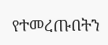የተመረጡበትን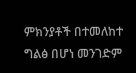ምክንያቶች በተመለከተ ግልፅ በሆነ መንገድም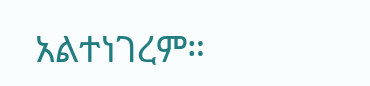አልተነገረም።